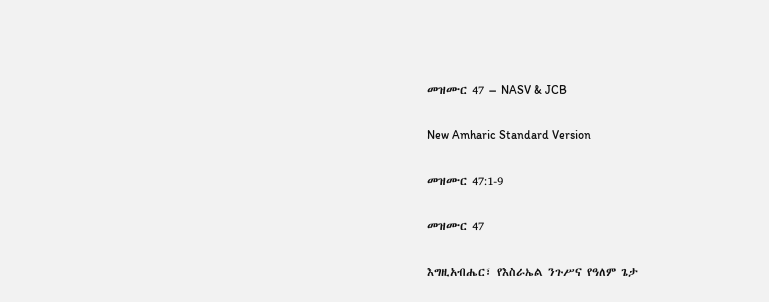መዝሙር 47 – NASV & JCB

New Amharic Standard Version

መዝሙር 47:1-9

መዝሙር 47

እግዚአብሔር፣ የእስራኤል ንጉሥና የዓለም ጌታ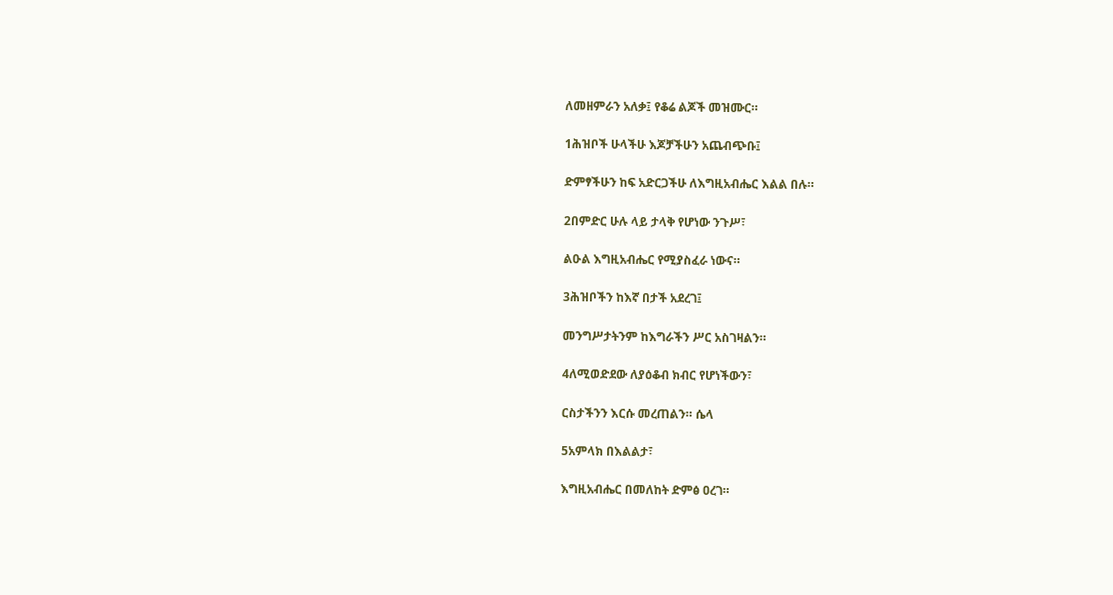ለመዘምራን አለቃ፤ የቆሬ ልጆች መዝሙር።

1ሕዝቦች ሁላችሁ እጆቻችሁን አጨብጭቡ፤

ድምፃችሁን ከፍ አድርጋችሁ ለእግዚአብሔር እልል በሉ።

2በምድር ሁሉ ላይ ታላቅ የሆነው ንጉሥ፣

ልዑል እግዚአብሔር የሚያስፈራ ነውና።

3ሕዝቦችን ከእኛ በታች አደረገ፤

መንግሥታትንም ከእግራችን ሥር አስገዛልን።

4ለሚወድደው ለያዕቆብ ክብር የሆነችውን፣

ርስታችንን እርሱ መረጠልን። ሴላ

5አምላክ በእልልታ፣

እግዚአብሔር በመለከት ድምፅ ዐረገ።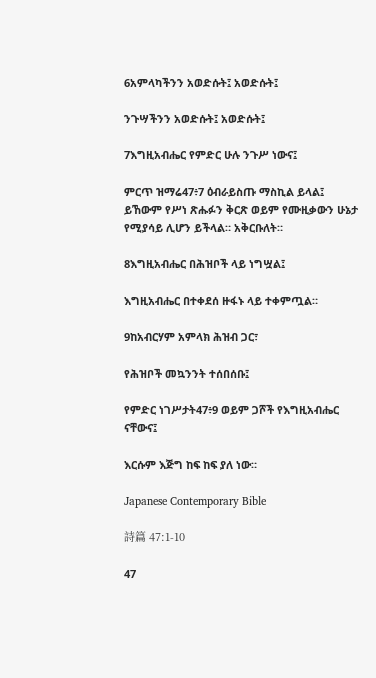6አምላካችንን አወድሱት፤ አወድሱት፤

ንጉሣችንን አወድሱት፤ አወድሱት፤

7እግዚአብሔር የምድር ሁሉ ንጉሥ ነውና፤

ምርጥ ዝማሬ47፥7 ዕብራይስጡ ማስኪል ይላል፤ ይኸውም የሥነ ጽሑፉን ቅርጽ ወይም የሙዚቃውን ሁኔታ የሚያሳይ ሊሆን ይችላል። አቅርቡለት።

8እግዚአብሔር በሕዝቦች ላይ ነግሧል፤

እግዚአብሔር በተቀደሰ ዙፋኑ ላይ ተቀምጧል።

9ከአብርሃም አምላክ ሕዝብ ጋር፣

የሕዝቦች መኳንንት ተሰበሰቡ፤

የምድር ነገሥታት47፥9 ወይም ጋሾች የእግዚአብሔር ናቸውና፤

እርሱም እጅግ ከፍ ከፍ ያለ ነው።

Japanese Contemporary Bible

詩篇 47:1-10

47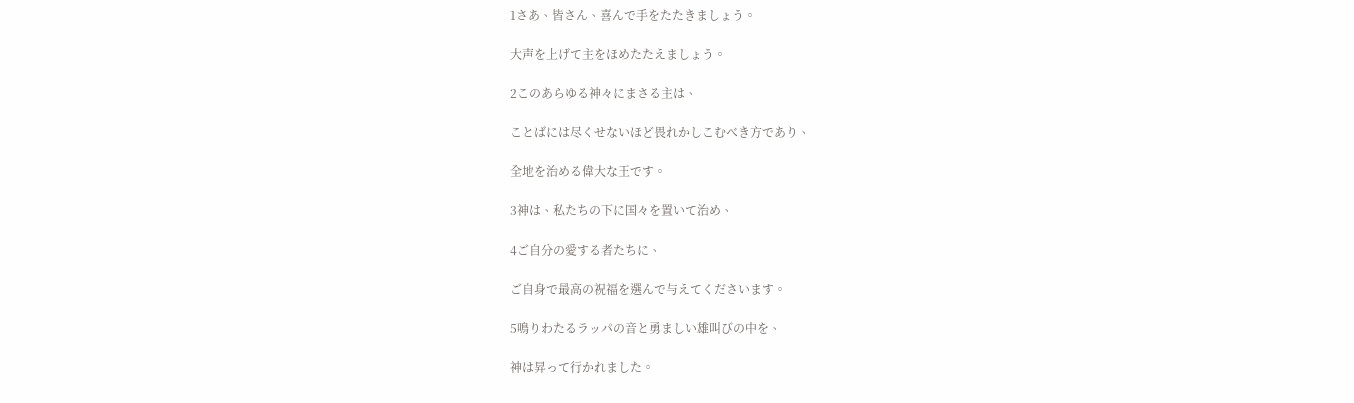1さあ、皆さん、喜んで手をたたきましょう。

大声を上げて主をほめたたえましょう。

2このあらゆる神々にまさる主は、

ことばには尽くせないほど畏れかしこむべき方であり、

全地を治める偉大な王です。

3神は、私たちの下に国々を置いて治め、

4ご自分の愛する者たちに、

ご自身で最高の祝福を選んで与えてくださいます。

5鳴りわたるラッパの音と勇ましい雄叫びの中を、

神は昇って行かれました。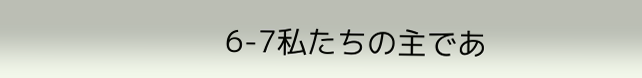6-7私たちの主であ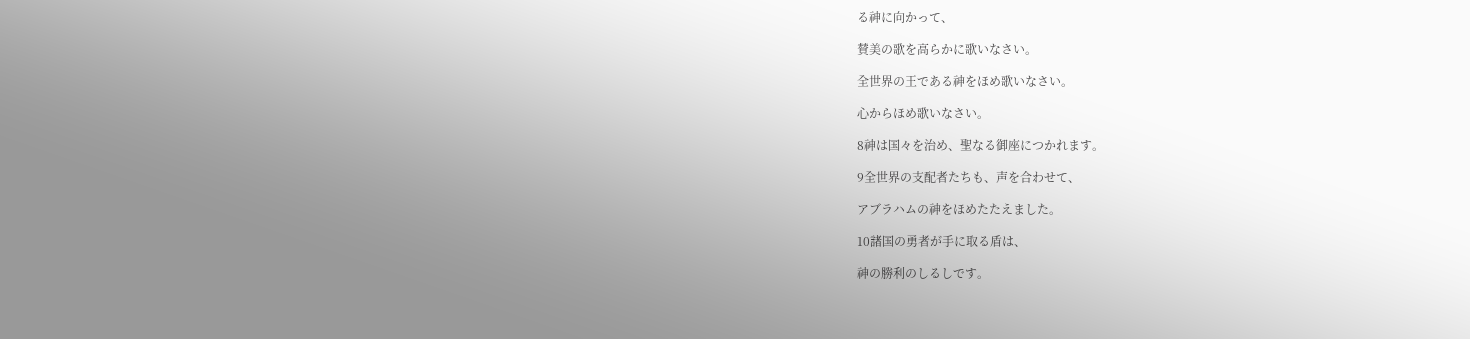る神に向かって、

賛美の歌を高らかに歌いなさい。

全世界の王である神をほめ歌いなさい。

心からほめ歌いなさい。

8神は国々を治め、聖なる御座につかれます。

9全世界の支配者たちも、声を合わせて、

アブラハムの神をほめたたえました。

10諸国の勇者が手に取る盾は、

神の勝利のしるしです。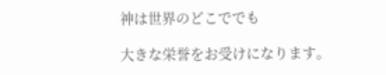神は世界のどこででも

大きな栄誉をお受けになります。